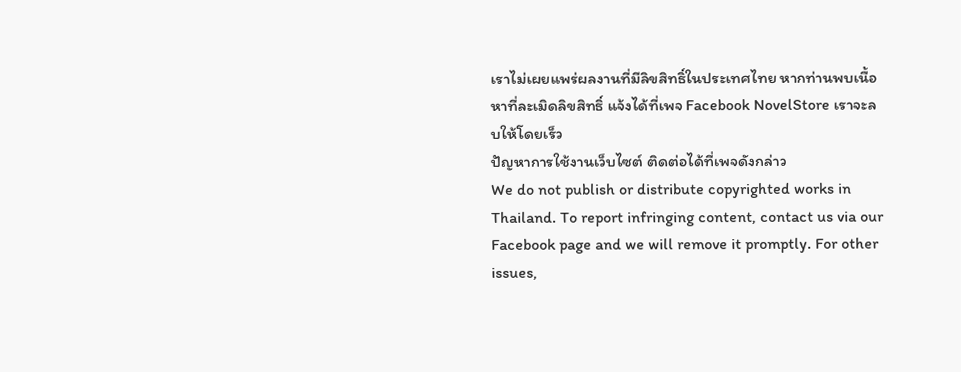เราไม่เผยแพร่ผลงานที่มีลิขสิทธิ์ในประเทศไทย หากท่านพบเนื้อหาที่ละเมิดลิขสิทธิ์ แจ้งได้ที่เพจ Facebook NovelStore เราจะลบให้โดยเร็ว
ปัญหาการใช้งานเว็บไซต์ ติดต่อได้ที่เพจดังกล่าว
We do not publish or distribute copyrighted works in Thailand. To report infringing content, contact us via our Facebook page and we will remove it promptly. For other issues,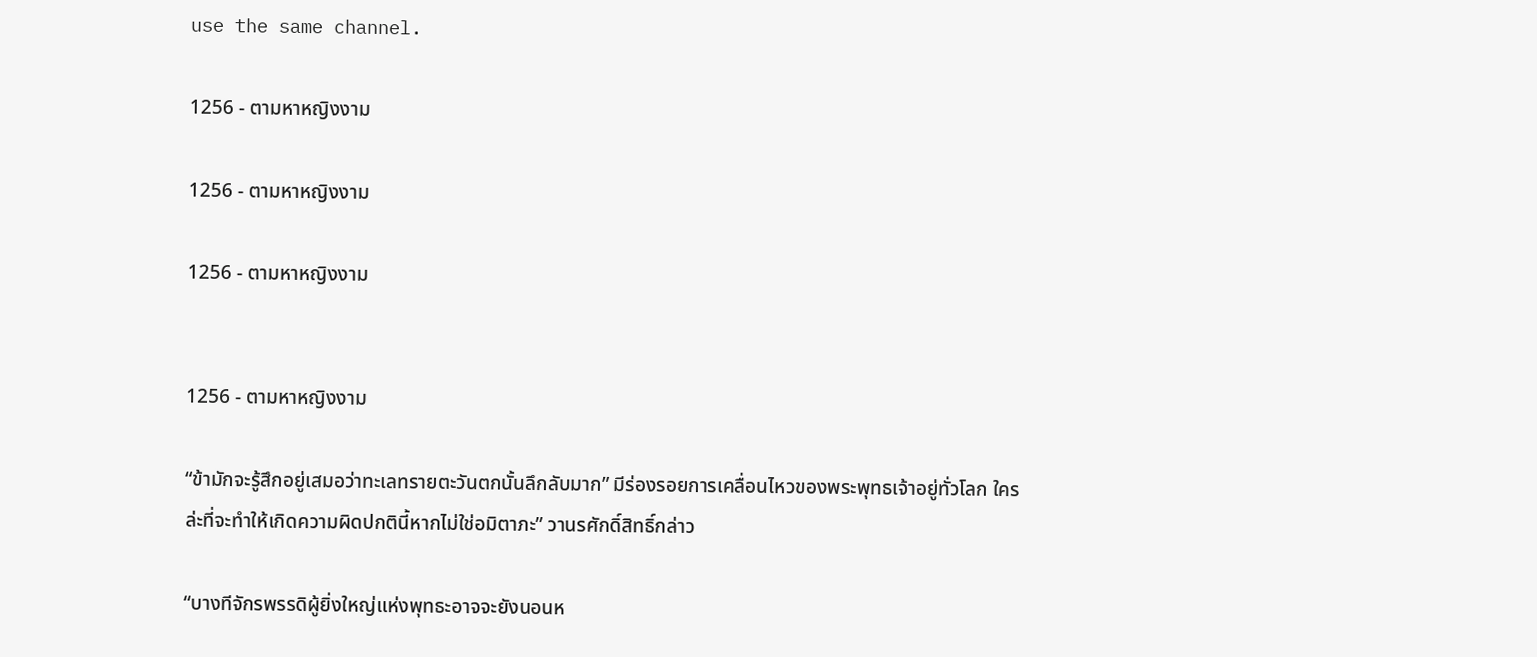use the same channel.

1256 - ตามหาหญิงงาม

1256 - ตามหาหญิงงาม

1256 - ตามหาหญิงงาม


1256 - ตามหาหญิงงาม

“ข้ามักจะรู้สึกอยู่เสมอว่าทะเลทรายตะวันตกนั้นลึกลับมาก” มีร่องรอยการเคลื่อนไหวของพระพุทธเจ้าอยู่ทั่วโลก ใครล่ะที่จะทำให้เกิดความผิดปกตินี้หากไม่ใช่อมิตาภะ” วานรศักดิ์สิทธิ์กล่าว

“บางทีจักรพรรดิผู้ยิ่งใหญ่แห่งพุทธะอาจจะยังนอนห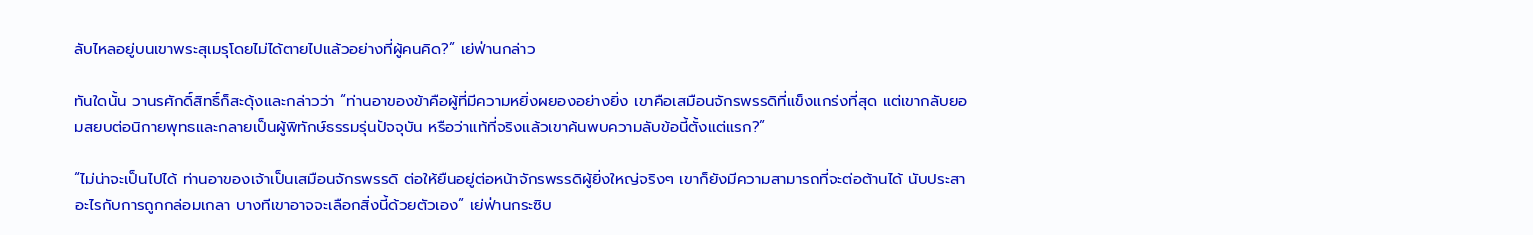ลับไหลอยู่บนเขาพระสุเมรุโดยไม่ได้ตายไปแล้วอย่างที่ผู้คนคิด?” เย่ฟ่านกล่าว

ทันใดนั้น วานรศักดิ์สิทธิ์ก็สะดุ้งและกล่าวว่า “ท่านอาของข้าคือผู้ที่มีความหยิ่งผยองอย่างยิ่ง เขาคือเสมือนจักรพรรดิที่แข็งแกร่งที่สุด แต่เขากลับยอมสยบต่อนิกายพุทธและกลายเป็นผู้พิทักษ์ธรรมรุ่นปัจจุบัน หรือว่าแท้ที่จริงแล้วเขาค้นพบความลับข้อนี้ตั้งแต่แรก?”

“ไม่น่าจะเป็นไปได้ ท่านอาของเจ้าเป็นเสมือนจักรพรรดิ ต่อให้ยืนอยู่ต่อหน้าจักรพรรดิผู้ยิ่งใหญ่จริงๆ เขาก็ยังมีความสามารถที่จะต่อต้านได้ นับประสาอะไรกับการถูกกล่อมเกลา บางทีเขาอาจจะเลือกสิ่งนี้ด้วยตัวเอง” เย่ฟ่านกระซิบ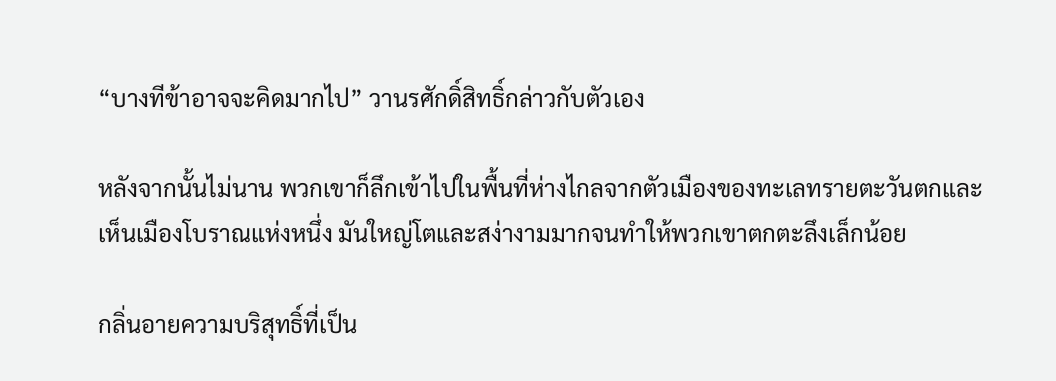“บางทีข้าอาจจะคิดมากไป” วานรศักดิ์สิทธิ์กล่าวกับตัวเอง

หลังจากนั้นไม่นาน พวกเขาก็ลึกเข้าไปในพื้นที่ห่างไกลจากตัวเมืองของทะเลทรายตะวันตกและเห็นเมืองโบราณแห่งหนึ่ง มันใหญ่โตและสง่างามมากจนทำให้พวกเขาตกตะลึงเล็กน้อย

กลิ่นอายความบริสุทธิ์ที่เป็น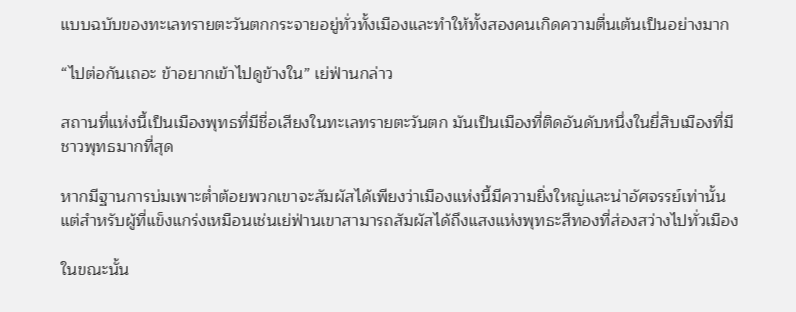แบบฉบับของทะเลทรายตะวันตกกระจายอยู่ทั่วทั้งเมืองและทำให้ทั้งสองคนเกิดความตื่นเต้นเป็นอย่างมาก

“ไปต่อกันเถอะ ข้าอยากเข้าไปดูข้างใน” เย่ฟ่านกล่าว

สถานที่แห่งนี้เป็นเมืองพุทธที่มีชื่อเสียงในทะเลทรายตะวันตก มันเป็นเมืองที่ติดอันดับหนึ่งในยี่สิบเมืองที่มีชาวพุทธมากที่สุด

หากมีฐานการบ่มเพาะต่ำต้อยพวกเขาจะสัมผัสได้เพียงว่าเมืองแห่งนี้มีความยิ่งใหญ่และน่าอัศจรรย์เท่านั้น แต่สำหรับผู้ที่แข็งแกร่งเหมือนเช่นเย่ฟ่านเขาสามารถสัมผัสได้ถึงแสงแห่งพุทธะสีทองที่ส่องสว่างไปทั่วเมือง

ในขณะนั้น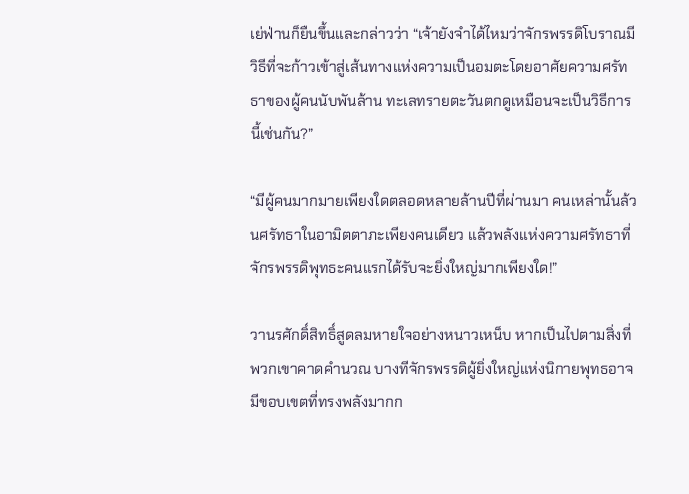เย่ฟ่านก็ยืนขึ้นและกล่าวว่า “เจ้ายังจำได้ไหมว่าจักรพรรดิโบราณมีวิธีที่จะก้าวเข้าสู่เส้นทางแห่งความเป็นอมตะโดยอาศัยความศรัทธาของผู้คนนับพันล้าน ทะเลทรายตะวันตกดูเหมือนจะเป็นวิธีการนี้เช่นกัน?”

“มีผู้คนมากมายเพียงใดตลอดหลายล้านปีที่ผ่านมา คนเหล่านั้นล้วนศรัทธาในอามิตตาภะเพียงคนเดียว แล้วพลังแห่งความศรัทธาที่จักรพรรดิพุทธะคนแรกได้รับจะยิ่งใหญ่มากเพียงใด!”

วานรศักดิ์สิทธิ์สูดลมหายใจอย่างหนาวเหน็บ หากเป็นไปตามสิ่งที่พวกเขาคาดคำนวณ บางทีจักรพรรดิผู้ยิ่งใหญ่แห่งนิกายพุทธอาจมีขอบเขตที่ทรงพลังมากก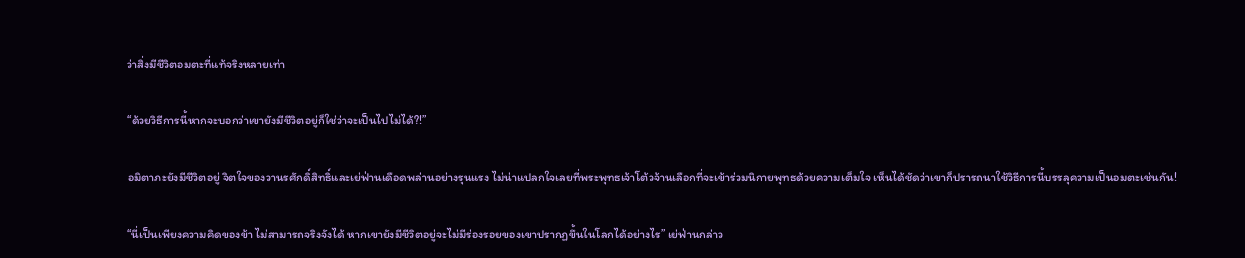ว่าสิ่งมีชีวิตอมตะที่แท้จริงหลายเท่า

“ด้วยวิธีการนี้หากจะบอกว่าเขายังมีชีวิตอยู่ก็ใช่ว่าจะเป็นไปไม่ได้?!”

อมิตาภะยังมีชีวิตอยู่ จิตใจของวานรศักดิ์สิทธิ์และเย่ฟ่านเดือดพล่านอย่างรุนแรง ไม่น่าแปลกใจเลยที่พระพุทธเจ้าโต้วจ้านเลือกที่จะเข้าร่วมนิกายพุทธด้วยความเต็มใจ เห็นได้ชัดว่าเขาก็ปรารถนาใช้วิธีการนี้บรรลุความเป็นอมตะเช่นกัน!

“นี่เป็นเพียงความคิดของข้า ไม่สามารถจริงจังได้ หากเขายังมีชีวิตอยู่จะไม่มีร่องรอยของเขาปรากฏขึ้นในโลกได้อย่างไร” เย่ฟ่านกล่าว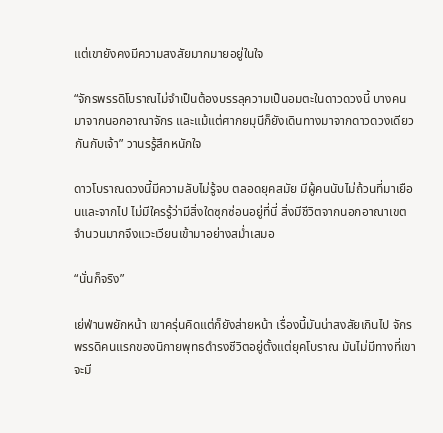แต่เขายังคงมีความสงสัยมากมายอยู่ในใจ

“จักรพรรดิโบราณไม่จำเป็นต้องบรรลุความเป็นอมตะในดาวดวงนี้ บางคนมาจากนอกอาณาจักร และแม้แต่ศากยมุนีก็ยังเดินทางมาจากดาวดวงเดียวกันกับเจ้า” วานรรู้สึกหนักใจ

ดาวโบราณดวงนี้มีความลับไม่รู้จบ ตลอดยุคสมัย มีผู้คนนับไม่ถ้วนที่มาเยือนและจากไป ไม่มีใครรู้ว่ามีสิ่งใดซุกซ่อนอยู่ที่นี่ สิ่งมีชีวิตจากนอกอาณาเขตจำนวนมากจึงแวะเวียนเข้ามาอย่างสม่ำเสมอ

“นั่นก็จริง”

เย่ฟ่านพยักหน้า เขาครุ่นคิดแต่ก็ยังส่ายหน้า เรื่องนี้มันน่าสงสัยเกินไป จักรพรรดิคนแรกของนิกายพุทธดำรงชีวิตอยู่ตั้งแต่ยุคโบราณ มันไม่มีทางที่เขาจะมี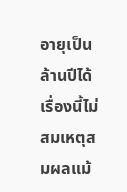อายุเป็นล้านปีได้ เรื่องนี้ไม่สมเหตุสมผลแม้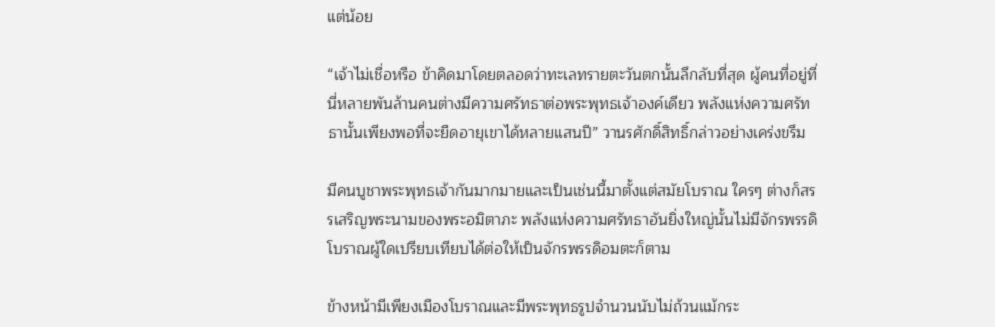แต่น้อย

“เจ้าไม่เชื่อหรือ ข้าคิดมาโดยตลอดว่าทะเลทรายตะวันตกนั้นลึกลับที่สุด ผู้คนที่อยู่ที่นี่หลายพันล้านคนต่างมีความศรัทธาต่อพระพุทธเจ้าองค์เดียว พลังแห่งความศรัทธานั้นเพียงพอที่จะยืดอายุเขาได้หลายแสนปี” วานรศักดิ์สิทธิ์กล่าวอย่างเคร่งขรึม

มีคนบูชาพระพุทธเจ้ากันมากมายและเป็นเช่นนี้มาตั้งแต่สมัยโบราณ ใครๆ ต่างก็สรรเสริญพระนามของพระอมิตาภะ พลังแห่งความศรัทธาอันยิ่งใหญ่นั้นไม่มีจักรพรรดิโบราณผู้ใดเปรียบเทียบได้ต่อให้เป็นจักรพรรดิอมตะก็ตาม

ข้างหน้ามีเพียงเมืองโบราณและมีพระพุทธรูปจำนวนนับไม่ถ้วนแม้กระ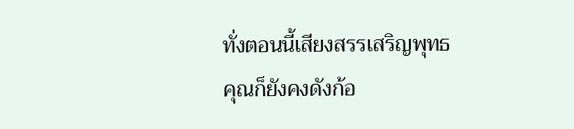ทั่งตอนนี้เสียงสรรเสริญพุทธคุณก็ยังคงดังก้อ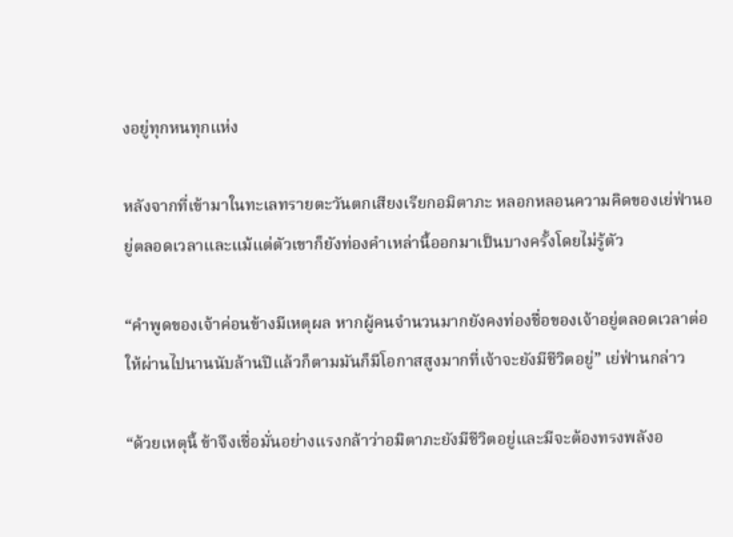งอยู่ทุกหนทุกแห่ง

หลังจากที่เข้ามาในทะเลทรายตะวันตกเสียงเรียกอมิตาภะ หลอกหลอนความคิดของเย่ฟ่านอยู่ตลอดเวลาและแม้แต่ตัวเขาก็ยังท่องคำเหล่านี้ออกมาเป็นบางครั้งโดยไม่รู้ตัว

“คำพูดของเจ้าค่อนข้างมีเหตุผล หากผู้คนจำนวนมากยังคงท่องชื่อของเจ้าอยู่ตลอดเวลาต่อให้ผ่านไปนานนับล้านปีแล้วก็ตามมันก็มีโอกาสสูงมากที่เจ้าจะยังมีชีวิตอยู่” เย่ฟ่านกล่าว

“ด้วยเหตุนี้ ข้าจึงเชื่อมั่นอย่างแรงกล้าว่าอมิตาภะยังมีชีวิตอยู่และมีจะต้องทรงพลังอ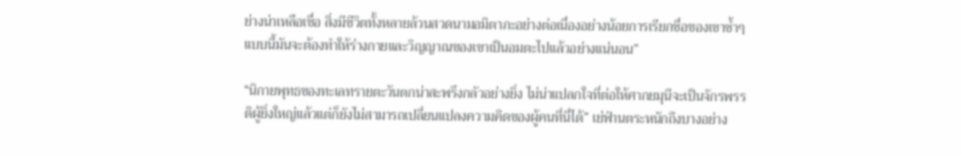ย่างน่าเหลือเชื่อ สิ่งมีชีวิตทั้งหลายล้วนสวดนามอมิตาภะอย่างต่อเนื่องอย่างน้อยการเรียกชื่อของเขาซ้ำๆ แบบนี้มันจะต้องทำให้ร่างกายและวิญญาณของเขาเป็นอมตะไปแล้วอย่างแน่นอน”

“นิกายพุทธของทะเลทรายตะวันตกน่าสะพรึงกลัวอย่างยิ่ง ไม่น่าแปลกใจที่ต่อให้ศากยมุนีจะเป็นจักรพรรดิผู้ยิ่งใหญ่แล้วแต่ก็ยังไม่สามารถเปลี่ยนแปลงความคิดของผู้คนที่นี่ได้” เย่ฟ่านตระหนักถึงบางอย่าง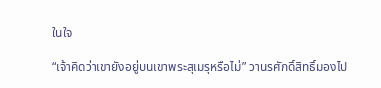ในใจ

“เจ้าคิดว่าเขายังอยู่บนเขาพระสุเมรุหรือไม่” วานรศักดิ์สิทธิ์มองไป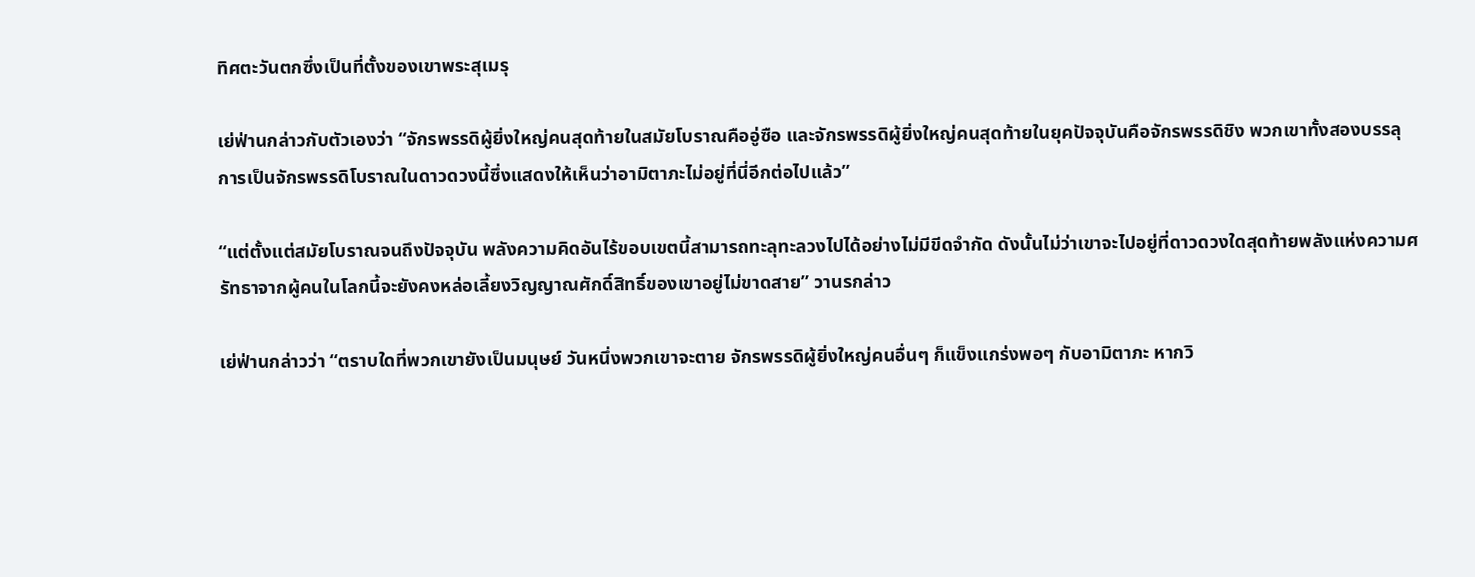ทิศตะวันตกซึ่งเป็นที่ตั้งของเขาพระสุเมรุ

เย่ฟ่านกล่าวกับตัวเองว่า “จักรพรรดิผู้ยิ่งใหญ่คนสุดท้ายในสมัยโบราณคืออู่ซือ และจักรพรรดิผู้ยิ่งใหญ่คนสุดท้ายในยุคปัจจุบันคือจักรพรรดิชิง พวกเขาทั้งสองบรรลุการเป็นจักรพรรดิโบราณในดาวดวงนี้ซึ่งแสดงให้เห็นว่าอามิตาภะไม่อยู่ที่นี่อีกต่อไปแล้ว”

“แต่ตั้งแต่สมัยโบราณจนถึงปัจจุบัน พลังความคิดอันไร้ขอบเขตนี้สามารถทะลุทะลวงไปได้อย่างไม่มีขีดจำกัด ดังนั้นไม่ว่าเขาจะไปอยู่ที่ดาวดวงใดสุดท้ายพลังแห่งความศรัทธาจากผู้คนในโลกนี้จะยังคงหล่อเลี้ยงวิญญาณศักดิ์สิทธิ์ของเขาอยู่ไม่ขาดสาย” วานรกล่าว

เย่ฟ่านกล่าวว่า “ตราบใดที่พวกเขายังเป็นมนุษย์ วันหนึ่งพวกเขาจะตาย จักรพรรดิผู้ยิ่งใหญ่คนอื่นๆ ก็แข็งแกร่งพอๆ กับอามิตาภะ หากวิ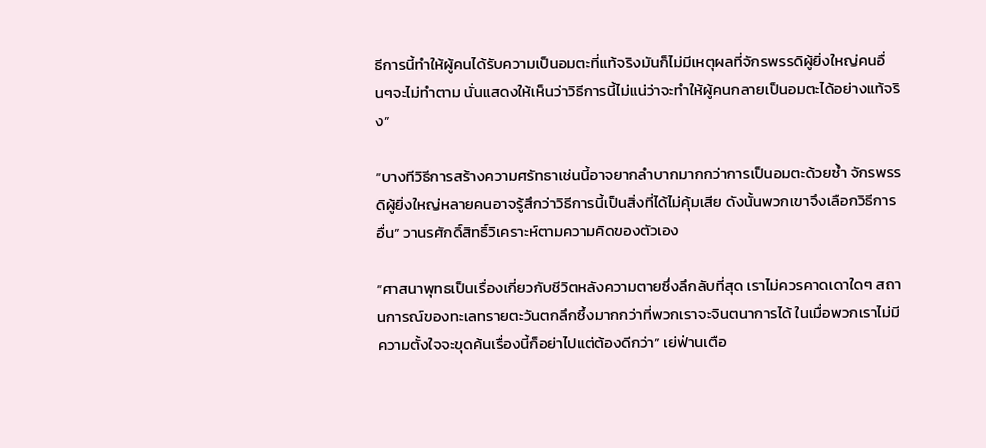ธีการนี้ทำให้ผู้คนได้รับความเป็นอมตะที่แท้จริงมันก็ไม่มีเหตุผลที่จักรพรรดิผู้ยิ่งใหญ่คนอื่นๆจะไม่ทำตาม นั่นแสดงให้เห็นว่าวิธีการนี้ไม่แน่ว่าจะทำให้ผู้คนกลายเป็นอมตะได้อย่างแท้จริง”

“บางทีวิธีการสร้างความศรัทธาเช่นนี้อาจยากลำบากมากกว่าการเป็นอมตะด้วยซ้ำ จักรพรรดิผู้ยิ่งใหญ่หลายคนอาจรู้สึกว่าวิธีการนี้เป็นสิ่งที่ได้ไม่คุ้มเสีย ดังนั้นพวกเขาจึงเลือกวิธีการอื่น” วานรศักดิ์สิทธิ์วิเคราะห์ตามความคิดของตัวเอง

“ศาสนาพุทธเป็นเรื่องเกี่ยวกับชีวิตหลังความตายซึ่งลึกลับที่สุด เราไม่ควรคาดเดาใดๆ สถานการณ์ของทะเลทรายตะวันตกลึกซึ้งมากกว่าที่พวกเราจะจินตนาการได้ ในเมื่อพวกเราไม่มีความตั้งใจจะขุดค้นเรื่องนี้ก็อย่าไปแต่ต้องดีกว่า” เย่ฟ่านเตือ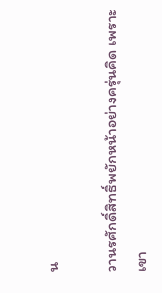น

วานรศักดิ์สิทธิ์พยักหน้าอย่างครุ่นคิด เพราะเขา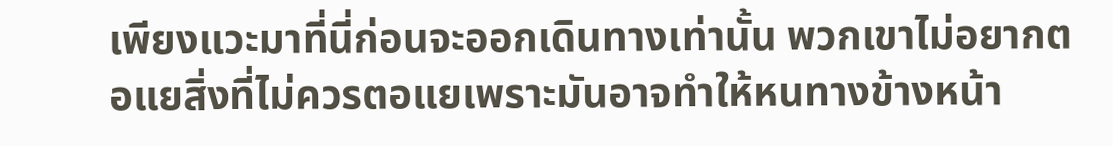เพียงแวะมาที่นี่ก่อนจะออกเดินทางเท่านั้น พวกเขาไม่อยากตอแยสิ่งที่ไม่ควรตอแยเพราะมันอาจทำให้หนทางข้างหน้า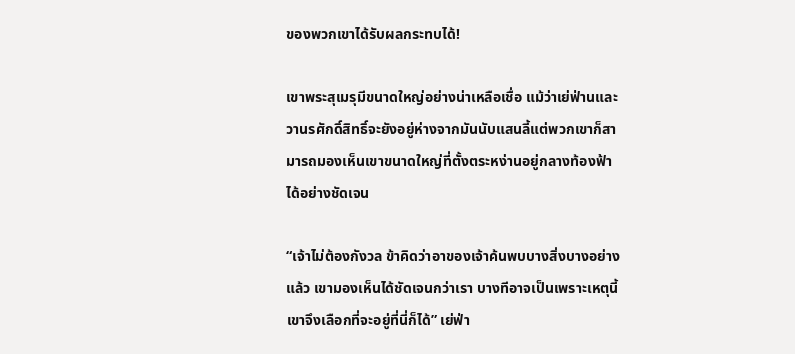ของพวกเขาได้รับผลกระทบได้!

เขาพระสุเมรุมีขนาดใหญ่อย่างน่าเหลือเชื่อ แม้ว่าเย่ฟ่านและวานรศักดิ์สิทธิ์จะยังอยู่ห่างจากมันนับแสนลี้แต่พวกเขาก็สามารถมองเห็นเขาขนาดใหญ่ที่ตั้งตระหง่านอยู่กลางท้องฟ้าได้อย่างชัดเจน

“เจ้าไม่ต้องกังวล ข้าคิดว่าอาของเจ้าค้นพบบางสิ่งบางอย่างแล้ว เขามองเห็นได้ชัดเจนกว่าเรา บางทีอาจเป็นเพราะเหตุนี้เขาจึงเลือกที่จะอยู่ที่นี่ก็ได้” เย่ฟ่า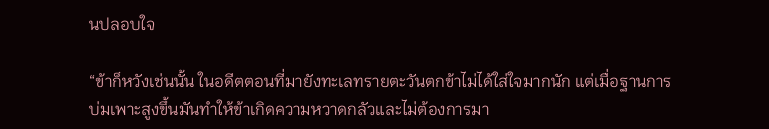นปลอบใจ

“ข้าก็หวังเช่นนั้น ในอดีตตอนที่มายังทะเลทรายตะวันตกข้าไม่ได้ใส่ใจมากนัก แต่เมื่อฐานการบ่มเพาะสูงขึ้นมันทำให้ข้าเกิดความหวาดกลัวและไม่ต้องการมา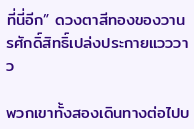ที่นี่อีก” ดวงตาสีทองของวานรศักดิ์สิทธิ์เปล่งประกายแวววาว

พวกเขาทั้งสองเดินทางต่อไปบ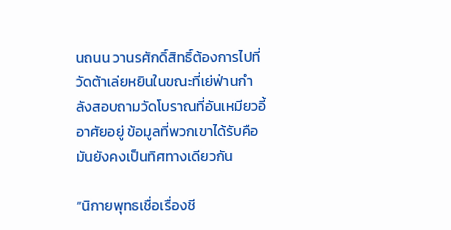นถนน วานรศักดิ์สิทธิ์ต้องการไปที่วัดต้าเล่ยหยินในขณะที่เย่ฟ่านกำลังสอบถามวัดโบราณที่อันเหมียวอี้อาศัยอยู่ ข้อมูลที่พวกเขาได้รับคือมันยังคงเป็นทิศทางเดียวกัน

“นิกายพุทธเชื่อเรื่องชี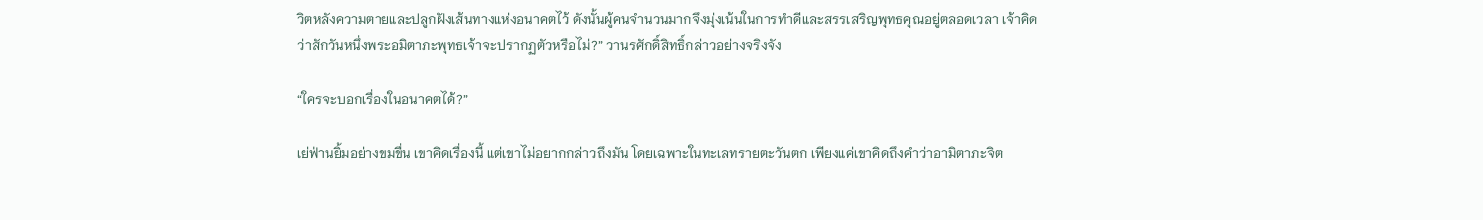วิตหลังความตายและปลูกฝังเส้นทางแห่งอนาคตไว้ ดังนั้นผู้คนจำนวนมากจึงมุ่งเน้นในการทำดีและสรรเสริญพุทธคุณอยู่ตลอดเวลา เจ้าคิดว่าสักวันหนึ่งพระอมิตาภะพุทธเจ้าจะปรากฏตัวหรือไม่?” วานรศักดิ์สิทธิ์กล่าวอย่างจริงจัง

“ใครจะบอกเรื่องในอนาคตได้?”

เย่ฟ่านยิ้มอย่างขมขื่น เขาคิดเรื่องนี้ แต่เขาไม่อยากกล่าวถึงมัน โดยเฉพาะในทะเลทรายตะวันตก เพียงแค่เขาคิดถึงคำว่าอามิตาภะจิต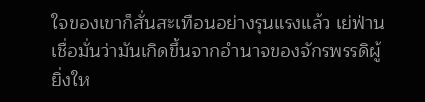ใจของเขาก็สั่นสะเทือนอย่างรุนแรงแล้ว เย่ฟ่านเชื่อมั่นว่ามันเกิดขึ้นจากอำนาจของจักรพรรดิผู้ยิ่งให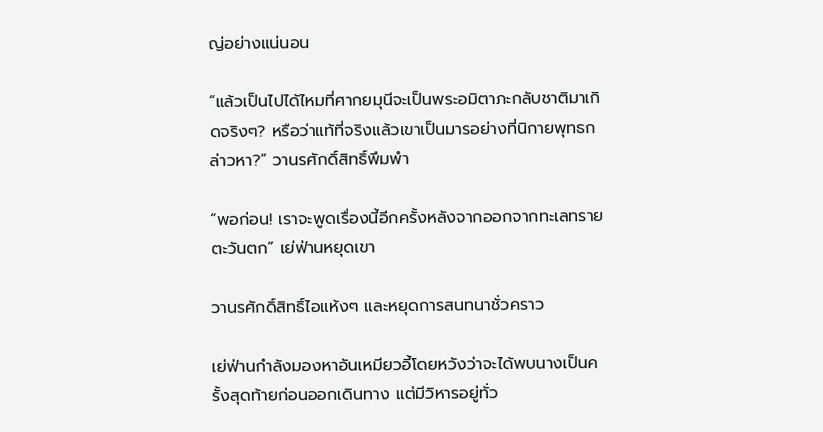ญ่อย่างแน่นอน

“แล้วเป็นไปได้ไหมที่ศากยมุนีจะเป็นพระอมิตาภะกลับชาติมาเกิดจริงๆ? หรือว่าแท้ที่จริงแล้วเขาเป็นมารอย่างที่นิกายพุทธกล่าวหา?” วานรศักดิ์สิทธิ์พึมพำ

“พอก่อน! เราจะพูดเรื่องนี้อีกครั้งหลังจากออกจากทะเลทรายตะวันตก” เย่ฟ่านหยุดเขา

วานรศักดิ์สิทธิ์ไอแห้งๆ และหยุดการสนทนาชั่วคราว

เย่ฟ่านกำลังมองหาอันเหมียวอี้โดยหวังว่าจะได้พบนางเป็นครั้งสุดท้ายก่อนออกเดินทาง แต่มีวิหารอยู่ทั่ว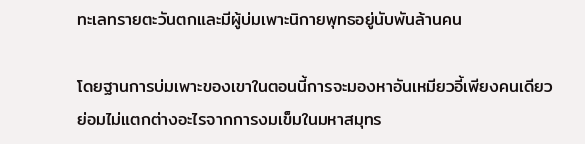ทะเลทรายตะวันตกและมีผู้บ่มเพาะนิกายพุทธอยู่นับพันล้านคน

โดยฐานการบ่มเพาะของเขาในตอนนี้การจะมองหาอันเหมียวอี้เพียงคนเดียวย่อมไม่แตกต่างอะไรจากการงมเข็มในมหาสมุทร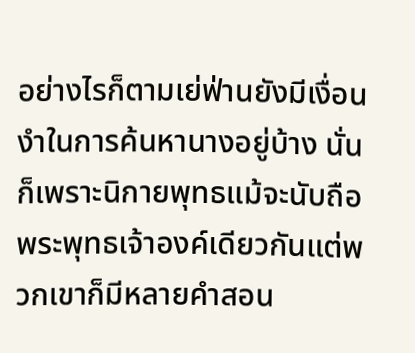อย่างไรก็ตามเย่ฟ่านยังมีเงื่อนงำในการค้นหานางอยู่บ้าง นั่นก็เพราะนิกายพุทธแม้จะนับถือพระพุทธเจ้าองค์เดียวกันแต่พวกเขาก็มีหลายคำสอน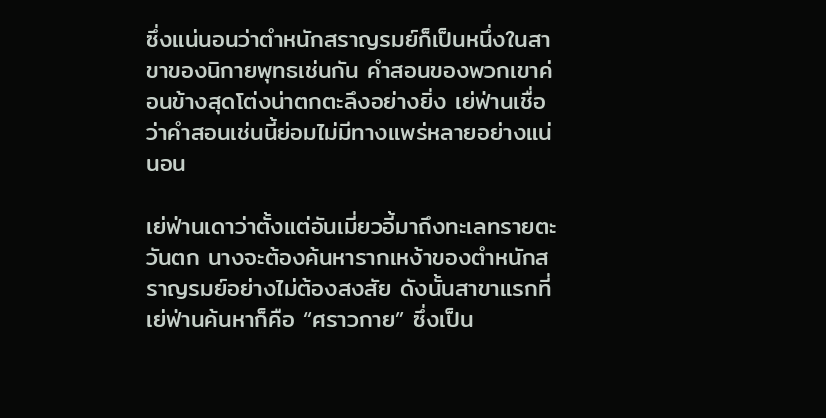ซึ่งแน่นอนว่าตำหนักสราญรมย์ก็เป็นหนึ่งในสาขาของนิกายพุทธเช่นกัน คำสอนของพวกเขาค่อนข้างสุดโต่งน่าตกตะลึงอย่างยิ่ง เย่ฟ่านเชื่อว่าคำสอนเช่นนี้ย่อมไม่มีทางแพร่หลายอย่างแน่นอน

เย่ฟ่านเดาว่าตั้งแต่อันเมี่ยวอี้มาถึงทะเลทรายตะวันตก นางจะต้องค้นหารากเหง้าของตำหนักสราญรมย์อย่างไม่ต้องสงสัย ดังนั้นสาขาแรกที่เย่ฟ่านค้นหาก็คือ “ศราวกาย” ซึ่งเป็น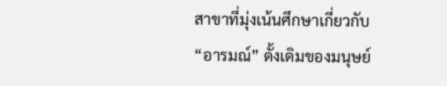สาขาที่มุ่งเน้นศึกษาเกี่ยวกับ “อารมณ์” ดั้งเดิมของมนุษย์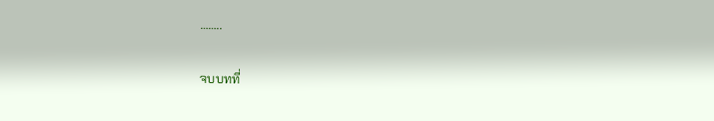……..

จบบทที่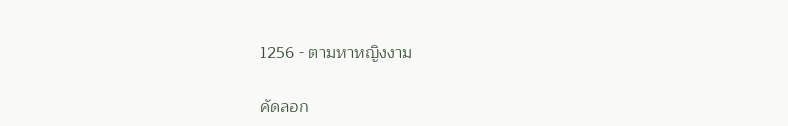1256 - ตามหาหญิงงาม

คัดลอก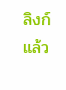ลิงก์แล้ว